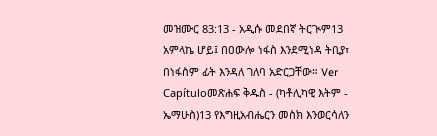መዝሙር 83:13 - አዲሱ መደበኛ ትርጒም13 አምላኬ ሆይ፤ በዐውሎ ነፋስ እንደሚነዳ ትቢያ፣ በነፋስም ፊት እንዳለ ገለባ አድርጋቸው። Ver Capítuloመጽሐፍ ቅዱስ - (ካቶሊካዊ እትም - ኤማሁስ)13 የእግዚአብሔርን መስክ እንወርሳለን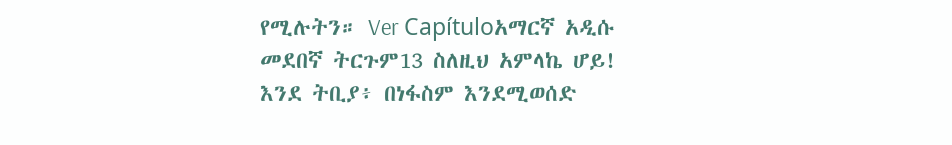የሚሉትን። Ver Capítuloአማርኛ አዲሱ መደበኛ ትርጉም13 ስለዚህ አምላኬ ሆይ! እንደ ትቢያ፥ በነፋስም እንደሚወሰድ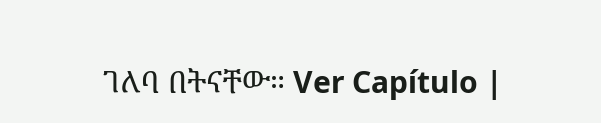ገለባ በትናቸው። Ver Capítulo |